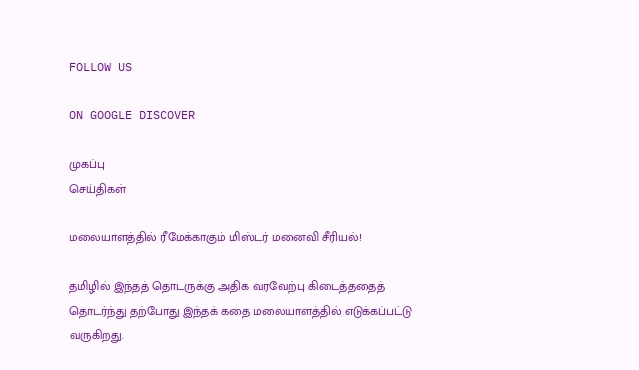FOLLOW US

ON GOOGLE DISCOVER

முகப்பு
செய்திகள்

மலையாளத்தில் ரீமேக்காகும் மிஸ்டர் மனைவி சீரியல்!

தமிழில் இந்தத் தொடருக்கு அதிக வரவேற்பு கிடைத்ததைத் தொடர்ந்து தற்போது இந்தக் கதை மலையாளத்தில் எடுக்கப்பட்டு வருகிறது.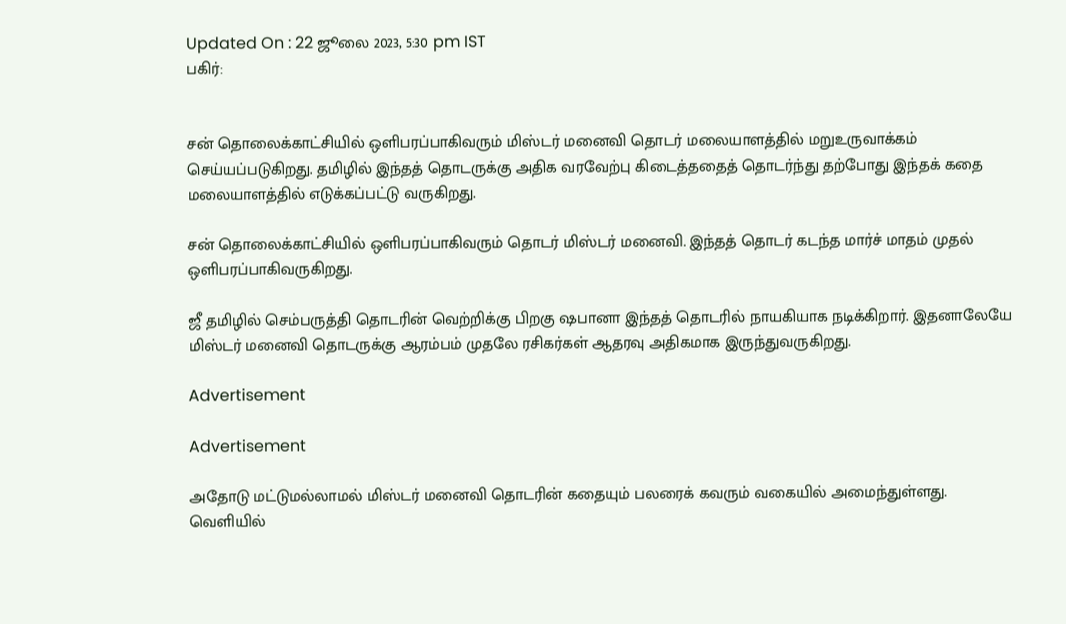Updated On : 22 ஜூலை 2023, 5:30 pm IST
பகிர்:


சன் தொலைக்காட்சியில் ஒளிபரப்பாகிவரும் மிஸ்டர் மனைவி தொடர் மலையாளத்தில் மறுஉருவாக்கம் செய்யப்படுகிறது. தமிழில் இந்தத் தொடருக்கு அதிக வரவேற்பு கிடைத்ததைத் தொடர்ந்து தற்போது இந்தக் கதை மலையாளத்தில் எடுக்கப்பட்டு வருகிறது.

சன் தொலைக்காட்சியில் ஒளிபரப்பாகிவரும் தொடர் மிஸ்டர் மனைவி. இந்தத் தொடர் கடந்த மார்ச் மாதம் முதல் ஒளிபரப்பாகிவருகிறது.

ஜீ தமிழில் செம்பருத்தி தொடரின் வெற்றிக்கு பிறகு ஷபானா இந்தத் தொடரில் நாயகியாக நடிக்கிறார். இதனாலேயே மிஸ்டர் மனைவி தொடருக்கு ஆரம்பம் முதலே ரசிகர்கள் ஆதரவு அதிகமாக இருந்துவருகிறது.

Advertisement

Advertisement

அதோடு மட்டுமல்லாமல் மிஸ்டர் மனைவி தொடரின் கதையும் பலரைக் கவரும் வகையில் அமைந்துள்ளது. வெளியில்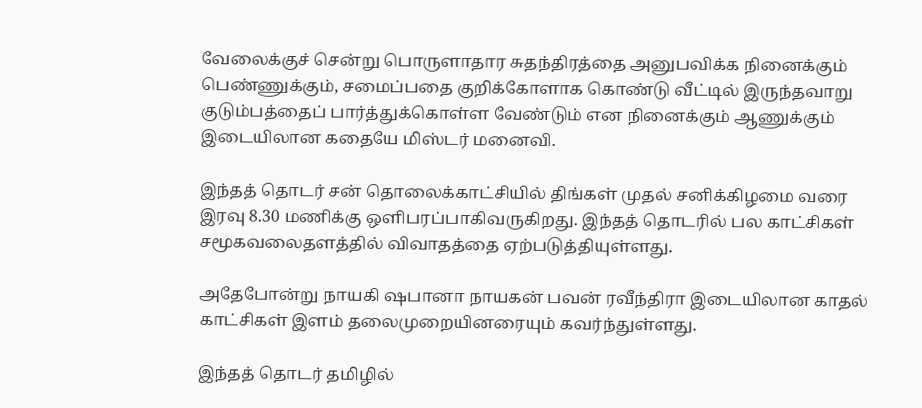வேலைக்குச் சென்று பொருளாதார சுதந்திரத்தை அனுபவிக்க நினைக்கும் பெண்ணுக்கும், சமைப்பதை குறிக்கோளாக கொண்டு வீட்டில் இருந்தவாறு குடும்பத்தைப் பார்த்துக்கொள்ள வேண்டும் என நினைக்கும் ஆணுக்கும் இடையிலான கதையே மிஸ்டர் மனைவி.

இந்தத் தொடர் சன் தொலைக்காட்சியில் திங்கள் முதல் சனிக்கிழமை வரை இரவு 8.30 மணிக்கு ஒளிபரப்பாகிவருகிறது. இந்தத் தொடரில் பல காட்சிகள் சமூகவலைதளத்தில் விவாதத்தை ஏற்படுத்தியுள்ளது.

அதேபோன்று நாயகி ஷபானா நாயகன் பவன் ரவீந்திரா இடையிலான காதல் காட்சிகள் இளம் தலைமுறையினரையும் கவர்ந்துள்ளது.

இந்தத் தொடர் தமிழில்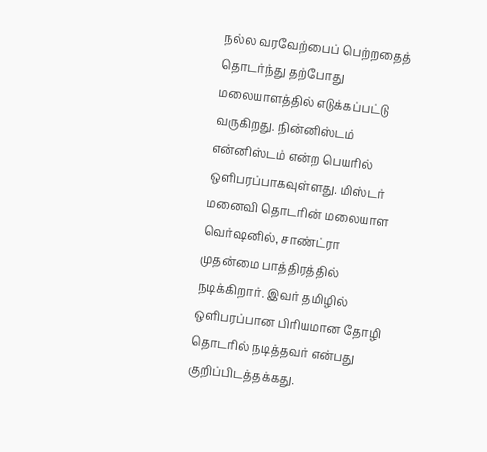நல்ல வரவேற்பைப் பெற்றதைத் தொடர்ந்து தற்போது மலையாளத்தில் எடுக்கப்பட்டு வருகிறது. நின்னிஸ்டம் என்னிஸ்டம் என்ற பெயரில் ஒளிபரப்பாகவுள்ளது. மிஸ்டர் மனைவி தொடரின் மலையாள வெர்ஷனில், சாண்ட்ரா முதன்மை பாத்திரத்தில் நடிக்கிறார். இவர் தமிழில் ஒளிபரப்பான பிரியமான தோழி தொடரில் நடித்தவர் என்பது குறிப்பிடத்தக்கது.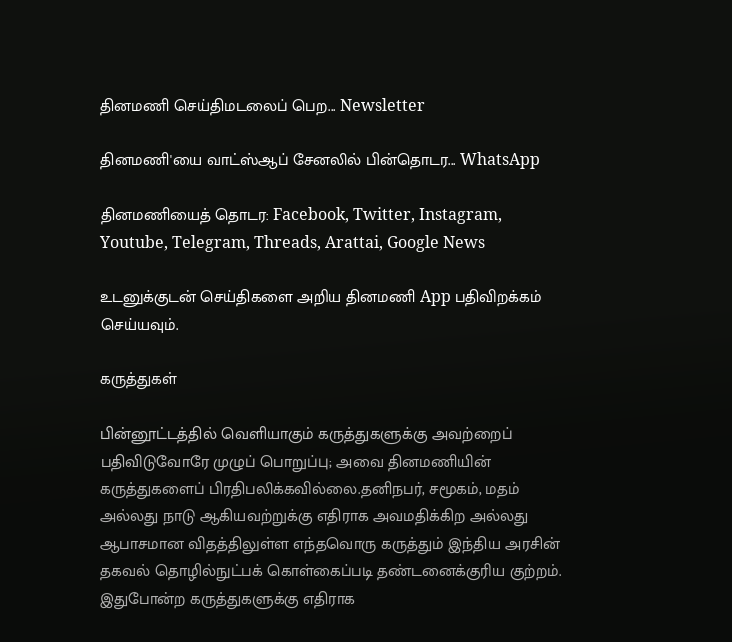தினமணி செய்திமடலைப் பெற... Newsletter

தினமணி'யை வாட்ஸ்ஆப் சேனலில் பின்தொடர... WhatsApp

தினமணியைத் தொடர: Facebook, Twitter, Instagram, Youtube, Telegram, Threads, Arattai, Google News

உடனுக்குடன் செய்திகளை அறிய தினமணி App பதிவிறக்கம் செய்யவும்.

கருத்துகள்

பின்னூட்டத்தில் வெளியாகும் கருத்துகளுக்கு அவற்றைப் பதிவிடுவோரே முழுப் பொறுப்பு; அவை தினமணியின் கருத்துகளைப் பிரதிபலிக்கவில்லை.தனிநபர், சமூகம், மதம் அல்லது நாடு ஆகியவற்றுக்கு எதிராக அவமதிக்கிற அல்லது ஆபாசமான விதத்திலுள்ள எந்தவொரு கருத்தும் இந்திய அரசின் தகவல் தொழில்நுட்பக் கொள்கைப்படி தண்டனைக்குரிய குற்றம். இதுபோன்ற கருத்துகளுக்கு எதிராக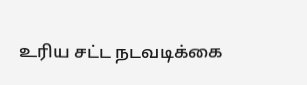உரிய சட்ட நடவடிக்கை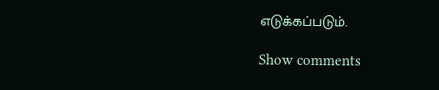எடுக்கப்படும்.

Show comments